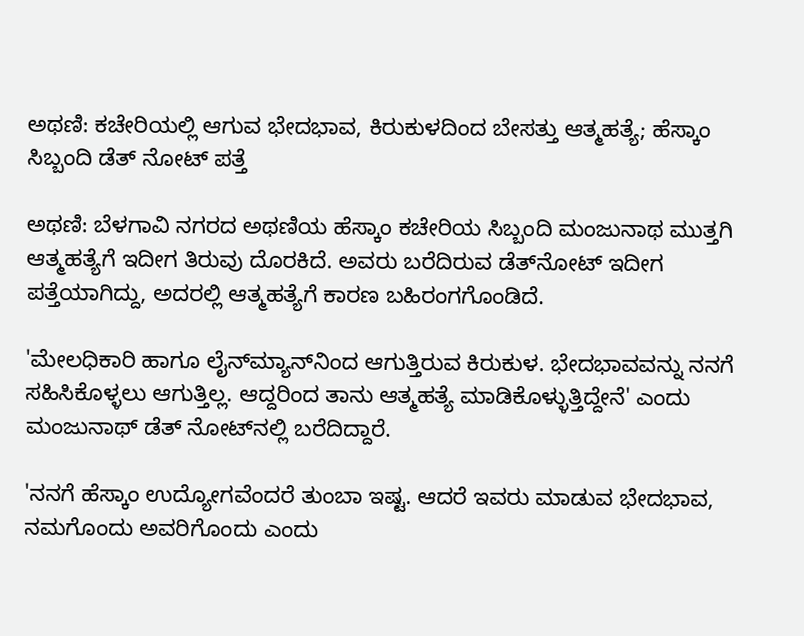ಅಥಣಿ: ಕಚೇರಿಯಲ್ಲಿ ಆಗುವ ಭೇದಭಾವ, ಕಿರುಕುಳದಿಂದ ಬೇಸತ್ತು ಆತ್ಮಹತ್ಯೆ; ಹೆಸ್ಕಾಂ ಸಿಬ್ಬಂದಿ ಡೆತ್ ನೋಟ್ ಪತ್ತೆ

ಅಥಣಿ: ಬೆಳಗಾವಿ ನಗರದ ಅಥಣಿಯ ಹೆಸ್ಕಾಂ ಕಚೇರಿಯ ಸಿಬ್ಬಂದಿ ಮಂಜುನಾಥ ಮುತ್ತಗಿ ಆತ್ಮಹತ್ಯೆಗೆ ಇದೀಗ ತಿರುವು ದೊರಕಿದೆ‌. ಅವರು ಬರೆದಿರುವ ಡೆತ್‌ನೋಟ್ ಇದೀಗ ಪತ್ತೆಯಾಗಿದ್ದು, ಅದರಲ್ಲಿ ಆತ್ಮಹತ್ಯೆಗೆ ಕಾರಣ ಬಹಿರಂಗಗೊಂಡಿದೆ.

'ಮೇಲಧಿಕಾರಿ ಹಾಗೂ ಲೈನ್‌ಮ್ಯಾನ್‌ನಿಂದ ಆಗುತ್ತಿರುವ ಕಿರುಕುಳ. ಭೇದಭಾವವನ್ನು ನನಗೆ ಸಹಿಸಿಕೊಳ್ಳಲು ಆಗುತ್ತಿಲ್ಲ. ಆದ್ದರಿಂದ ತಾನು ಆತ್ಮಹತ್ಯೆ ಮಾಡಿಕೊಳ್ಳುತ್ತಿದ್ದೇನೆ' ಎಂದು ಮಂಜುನಾಥ್ ಡೆತ್ ನೋಟ್‌ನಲ್ಲಿ ಬರೆದಿದ್ದಾರೆ.

'ನನಗೆ ಹೆಸ್ಕಾಂ ಉದ್ಯೋಗವೆಂದರೆ ತುಂಬಾ ಇಷ್ಟ. ಆದರೆ ಇವರು ಮಾಡುವ ಭೇದಭಾವ, ನಮಗೊಂದು ಅವರಿಗೊಂದು ಎಂದು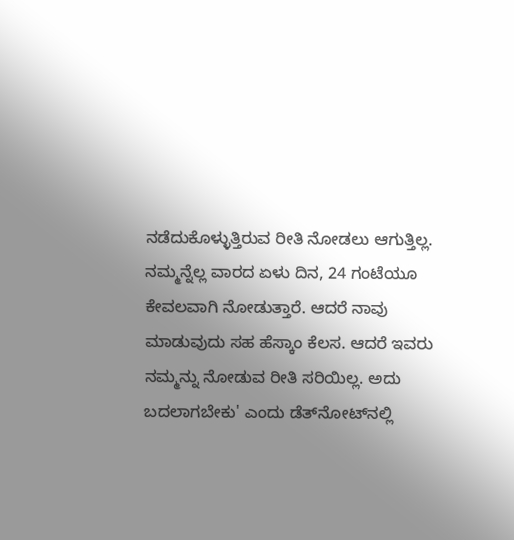ನಡೆದುಕೊಳ್ಳುತ್ತಿರುವ ರೀತಿ ನೋಡಲು ಆಗುತ್ತಿಲ್ಲ. ನಮ್ಮನ್ನೆಲ್ಲ ವಾರದ ಏಳು ದಿನ, 24 ಗಂಟೆಯೂ ಕೇವಲವಾಗಿ ನೋಡುತ್ತಾರೆ. ಆದರೆ ನಾವು ಮಾಡುವುದು ಸಹ ಹೆಸ್ಕಾಂ ಕೆಲಸ. ಆದರೆ ಇವರು ನಮ್ಮನ್ನು ನೋಡುವ ರೀತಿ ಸರಿಯಿಲ್ಲ. ಅದು ಬದಲಾಗಬೇಕು' ಎಂದು ಡೆತ್‌ನೋಟ್‌ನಲ್ಲಿ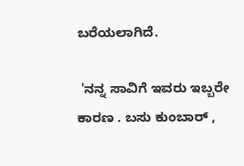ಬರೆಯಲಾಗಿದೆ.

 'ನನ್ನ ಸಾವಿಗೆ ಇವರು ಇಬ್ಬರೇ ಕಾರಣ . ಬಸು ಕುಂಬಾರ್ ,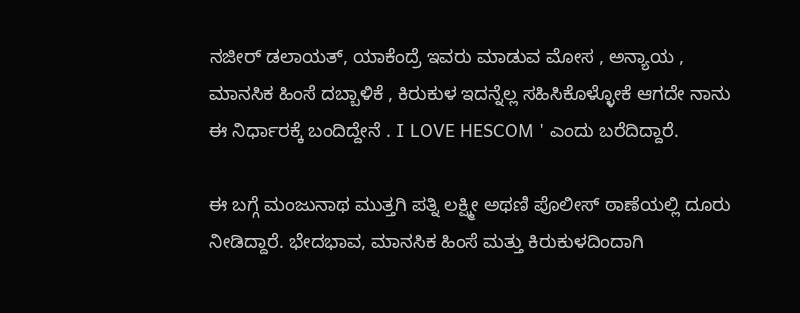ನಜೀರ್ ಡಲಾಯತ್, ಯಾಕೆಂದ್ರೆ ಇವರು ಮಾಡುವ ಮೋಸ , ಅನ್ಯಾಯ , ಮಾನಸಿಕ ಹಿಂಸೆ ದಬ್ಬಾಳಿಕೆ , ಕಿರುಕುಳ ಇದನ್ನೆಲ್ಲ ಸಹಿಸಿಕೊಳ್ಳೋಕೆ ಆಗದೇ ನಾನು ಈ ನಿರ್ಧಾರಕ್ಕೆ ಬಂದಿದ್ದೇನೆ . I LOVE HESCOM ' ಎಂದು ಬರೆದಿದ್ದಾರೆ.

ಈ ಬಗ್ಗೆ ಮಂಜುನಾಥ ಮುತ್ತಗಿ ಪತ್ನಿ ಲಕ್ಷ್ಮೀ ಅಥಣಿ ಪೊಲೀಸ್ ಠಾಣೆಯಲ್ಲಿ ದೂರು ನೀಡಿದ್ದಾರೆ. ಭೇದಭಾವ, ಮಾನಸಿಕ ಹಿಂಸೆ ಮತ್ತು ಕಿರುಕುಳದಿಂದಾಗಿ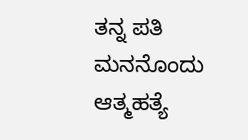ತನ್ನ ಪತಿ ಮನನೊಂದು ಆತ್ಮಹತ್ಯೆ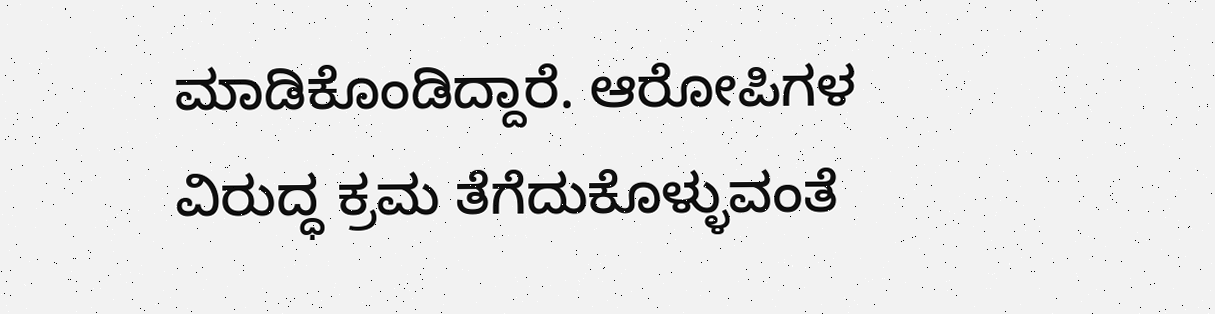ಮಾಡಿಕೊಂಡಿದ್ದಾರೆ. ಆರೋಪಿಗಳ ವಿರುದ್ಧ ಕ್ರಮ ತೆಗೆದುಕೊಳ್ಳುವಂತೆ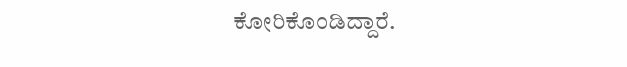ಕೋರಿಕೊಂಡಿದ್ದಾರೆ.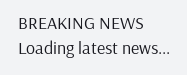BREAKING NEWS
Loading latest news...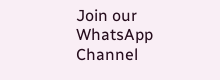Join our WhatsApp Channel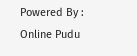Powered By : Online Pudu